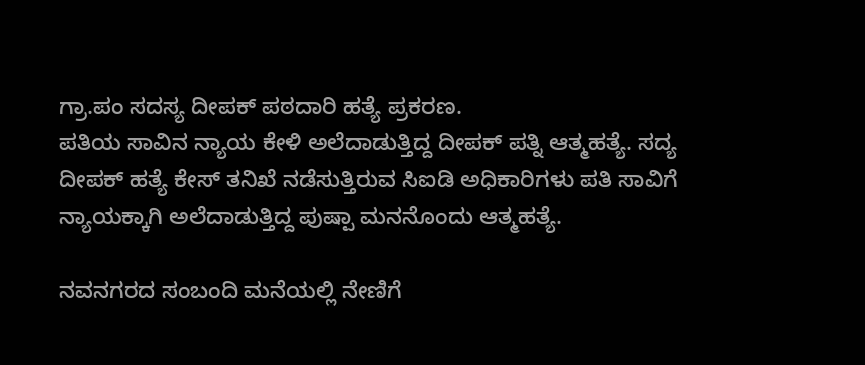ಗ್ರಾ.ಪಂ ಸದಸ್ಯ ದೀಪಕ್ ಪಠದಾರಿ ಹತ್ಯೆ ಪ್ರಕರಣ.
ಪತಿಯ ಸಾವಿನ ನ್ಯಾಯ ಕೇಳಿ ಅಲೆದಾಡುತ್ತಿದ್ದ ದೀಪಕ್ ಪತ್ನಿ ಆತ್ಮಹತ್ಯೆ. ಸದ್ಯ ದೀಪಕ್ ಹತ್ಯೆ ಕೇಸ್ ತನಿಖೆ ನಡೆಸುತ್ತಿರುವ ಸಿಐಡಿ ಅಧಿಕಾರಿಗಳು ಪತಿ ಸಾವಿಗೆ ನ್ಯಾಯಕ್ಕಾಗಿ ಅಲೆದಾಡುತ್ತಿದ್ದ ಪುಷ್ಪಾ ಮನನೊಂದು ಆತ್ಮಹತ್ಯೆ.

ನವನಗರದ ಸಂಬಂದಿ ಮನೆಯಲ್ಲಿ ನೇಣಿಗೆ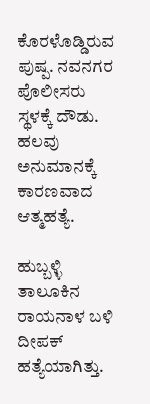ಕೊರಳೊಡ್ಡಿರುವ ಪುಷ್ಪ. ನವನಗರ ಪೊಲೀಸರು ಸ್ಥಳಕ್ಕೆ ದೌಡು. ಹಲವು ಅನುಮಾನಕ್ಕೆ ಕಾರಣವಾದ ಆತ್ಮಹತ್ಯೆ.

ಹುಬ್ಬಳ್ಳಿ ತಾಲೂಕಿನ ರಾಯನಾಳ ಬಳಿ ದೀಪಕ್ ಹತ್ಯೆಯಾಗಿತ್ತು.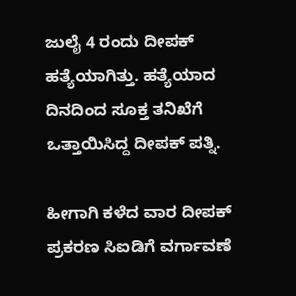ಜುಲೈ 4 ರಂದು ದೀಪಕ್ ಹತ್ಯೆಯಾಗಿತ್ತು. ಹತ್ಯೆಯಾದ ದಿನದಿಂದ ಸೂಕ್ತ ತನಿಖೆಗೆ ಒತ್ತಾಯಿಸಿದ್ದ ದೀಪಕ್ ಪತ್ನಿ.

ಹೀಗಾಗಿ ಕಳೆದ ವಾರ ದೀಪಕ್ ಪ್ರಕರಣ ಸಿಐಡಿಗೆ ವರ್ಗಾವಣೆ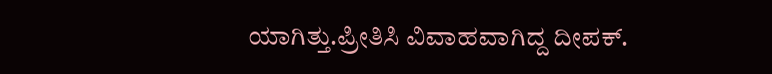ಯಾಗಿತ್ತು.ಪ್ರೀತಿಸಿ ವಿವಾಹವಾಗಿದ್ದ ದೀಪಕ್.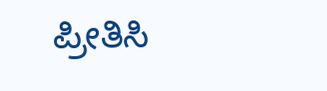ಪ್ರೀತಿಸಿ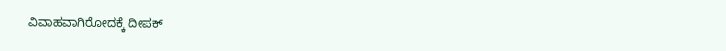ವಿವಾಹವಾಗಿರೋದಕ್ಕೆ ದೀಪಕ್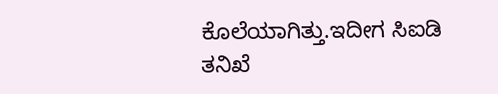ಕೊಲೆಯಾಗಿತ್ತು.ಇದೀಗ ಸಿಐಡಿ ತನಿಖೆ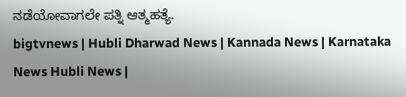ನಡೆಯೋವಾಗಲೇ ಪತ್ನಿ ಆತ್ಮಹತ್ಯೆ.
bigtvnews | Hubli Dharwad News | Kannada News | Karnataka News Hubli News |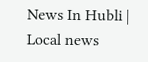News In Hubli | Local news